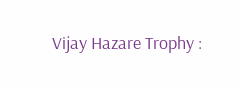Vijay Hazare Trophy :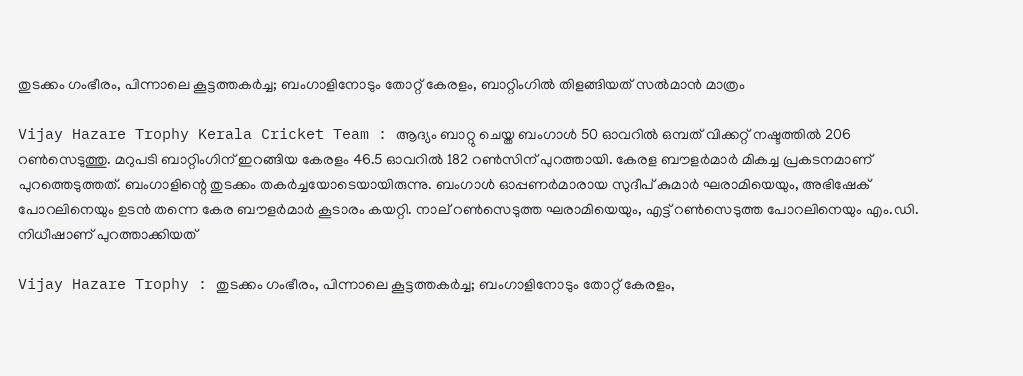തുടക്കം ഗംഭീരം, പിന്നാലെ കൂട്ടത്തകര്‍ച്ച; ബംഗാളിനോടും തോറ്റ് കേരളം, ബാറ്റിംഗില്‍ തിളങ്ങിയത് സല്‍മാന്‍ മാത്രം

Vijay Hazare Trophy Kerala Cricket Team : ആദ്യം ബാറ്റു ചെയ്ത ബംഗാള്‍ 50 ഓവറില്‍ ഒമ്പത് വിക്കറ്റ് നഷ്ടത്തില്‍ 206 റണ്‍സെടുത്തു. മറുപടി ബാറ്റിംഗിന് ഇറങ്ങിയ കേരളം 46.5 ഓവറില്‍ 182 റണ്‍സിന് പുറത്തായി. കേരള ബൗളര്‍മാര്‍ മികച്ച പ്രകടനമാണ് പുറത്തെടുത്തത്. ബംഗാളിന്റെ തുടക്കം തകര്‍ച്ചയോടെയായിരുന്നു. ബംഗാള്‍ ഓപ്പണര്‍മാരായ സുദീപ് കുമാര്‍ ഘരാമിയെയും, അഭിഷേക് പോറലിനെയും ഉടന്‍ തന്നെ കേര ബൗളര്‍മാര്‍ കൂടാരം കയറ്റി. നാല് റണ്‍സെടുത്ത ഘരാമിയെയും, എട്ട് റണ്‍സെടുത്ത പോറലിനെയും എം.ഡി. നിധീഷാണ് പുറത്താക്കിയത്

Vijay Hazare Trophy : തുടക്കം ഗംഭീരം, പിന്നാലെ കൂട്ടത്തകര്‍ച്ച; ബംഗാളിനോടും തോറ്റ് കേരളം,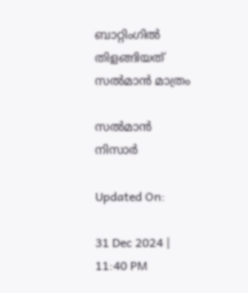ബാറ്റിംഗില്‍ തിളങ്ങിയത് സല്‍മാന്‍ മാത്രം

സല്‍മാന്‍ നിസാര്‍

Updated On:

31 Dec 2024 | 11:40 PM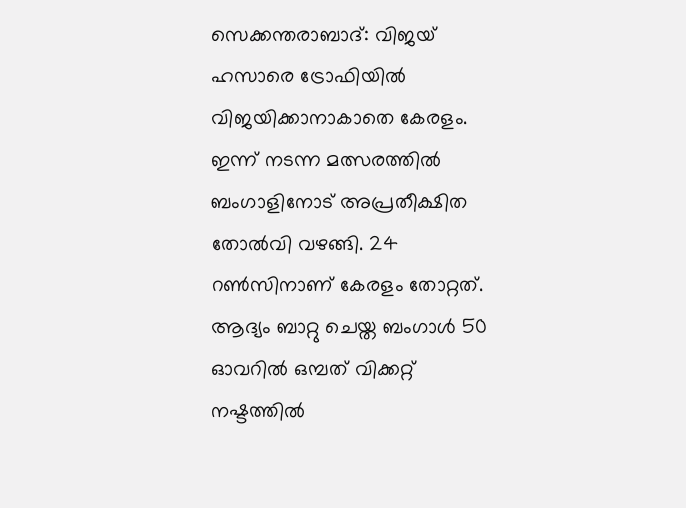സെക്കന്തരാബാദ്: വിജയ് ഹസാരെ ട്രോഫിയില്‍ വിജയിക്കാനാകാതെ കേരളം. ഇന്ന് നടന്ന മത്സരത്തില്‍ ബംഗാളിനോട് അപ്രതീക്ഷിത തോല്‍വി വഴങ്ങി. 24 റണ്‍സിനാണ് കേരളം തോറ്റത്. ആദ്യം ബാറ്റു ചെയ്ത ബംഗാള്‍ 50 ഓവറില്‍ ഒമ്പത് വിക്കറ്റ് നഷ്ടത്തില്‍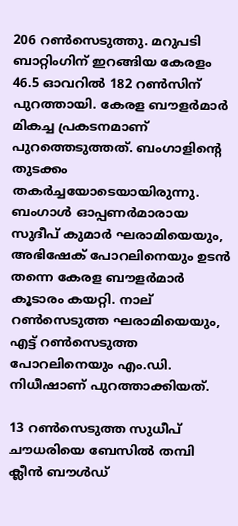206 റണ്‍സെടുത്തു. മറുപടി ബാറ്റിംഗിന് ഇറങ്ങിയ കേരളം 46.5 ഓവറില്‍ 182 റണ്‍സിന് പുറത്തായി. കേരള ബൗളര്‍മാര്‍ മികച്ച പ്രകടനമാണ് പുറത്തെടുത്തത്. ബംഗാളിന്റെ തുടക്കം തകര്‍ച്ചയോടെയായിരുന്നു. ബംഗാള്‍ ഓപ്പണര്‍മാരായ സുദീപ് കുമാര്‍ ഘരാമിയെയും, അഭിഷേക് പോറലിനെയും ഉടന്‍ തന്നെ കേരള ബൗളര്‍മാര്‍ കൂടാരം കയറ്റി. നാല് റണ്‍സെടുത്ത ഘരാമിയെയും, എട്ട് റണ്‍സെടുത്ത പോറലിനെയും എം.ഡി. നിധീഷാണ് പുറത്താക്കിയത്.

13 റണ്‍സെടുത്ത സുധീപ് ചൗധരിയെ ബേസില്‍ തമ്പി ക്ലീന്‍ ബൗള്‍ഡ്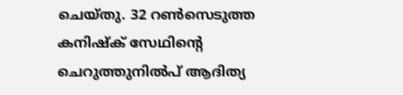ചെയ്തു. 32 റണ്‍സെടുത്ത കനിഷ്‌ക് സേഥിന്റെ ചെറുത്തുനില്‍പ് ആദിത്യ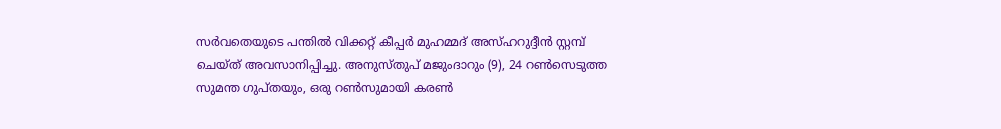സര്‍വതെയുടെ പന്തില്‍ വിക്കറ്റ് കീപ്പര്‍ മുഹമ്മദ് അസ്ഹറുദ്ദീന്‍ സ്റ്റമ്പ് ചെയ്ത് അവസാനിപ്പിച്ചു. അനുസ്തുപ് മജുംദാറും (9), 24 റണ്‍സെടുത്ത സുമന്ത ഗുപ്തയും, ഒരു റണ്‍സുമായി കരണ്‍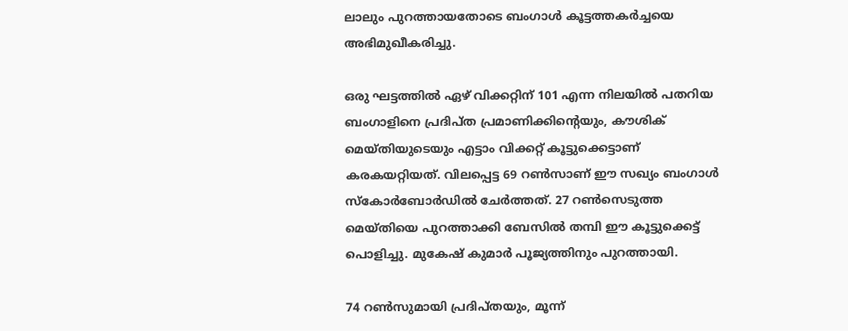ലാലും പുറത്തായതോടെ ബംഗാള്‍ കൂട്ടത്തകര്‍ച്ചയെ അഭിമുഖീകരിച്ചു.

ഒരു ഘട്ടത്തില്‍ ഏഴ് വിക്കറ്റിന് 101 എന്ന നിലയില്‍ പതറിയ ബംഗാളിനെ പ്രദിപ്ത പ്രമാണിക്കിന്റെയും, കൗശിക് മെയ്തിയുടെയും എട്ടാം വിക്കറ്റ് കൂട്ടുക്കെട്ടാണ് കരകയറ്റിയത്. വിലപ്പെട്ട 69 റണ്‍സാണ് ഈ സഖ്യം ബംഗാള്‍ സ്‌കോര്‍ബോര്‍ഡില്‍ ചേര്‍ത്തത്. 27 റണ്‍സെടുത്ത മെയ്തിയെ പുറത്താക്കി ബേസില്‍ തമ്പി ഈ കൂട്ടുക്കെട്ട് പൊളിച്ചു. മുകേഷ് കുമാര്‍ പൂജ്യത്തിനും പുറത്തായി.

74 റണ്‍സുമായി പ്രദിപ്തയും, മൂന്ന്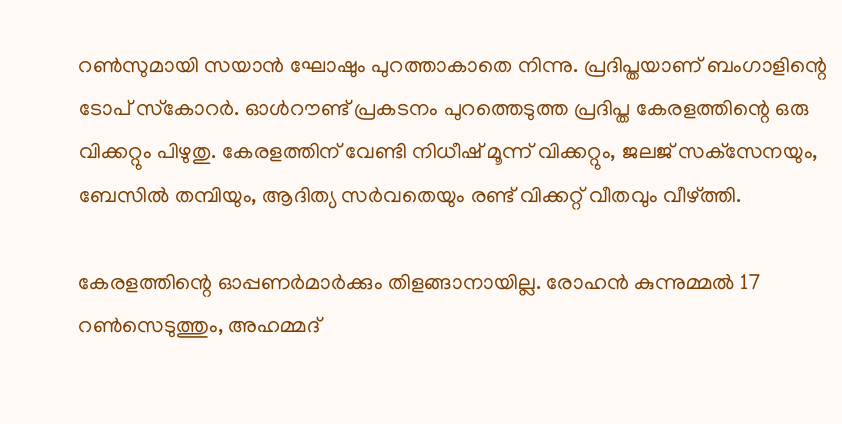റണ്‍സുമായി സയാന്‍ ഘോഷും പുറത്താകാതെ നിന്നു. പ്രദിപ്തയാണ് ബംഗാളിന്റെ ടോപ് സ്‌കോറര്‍. ഓള്‍റൗണ്ട് പ്രകടനം പുറത്തെടുത്ത പ്രദിപ്ത കേരളത്തിന്റെ ഒരു വിക്കറ്റും പിഴുതു. കേരളത്തിന് വേണ്ടി നിധീഷ് മൂന്ന് വിക്കറ്റും, ജലജ് സക്‌സേനയും, ബേസില്‍ തമ്പിയും, ആദിത്യ സര്‍വതെയും രണ്ട് വിക്കറ്റ് വീതവും വീഴ്ത്തി.

കേരളത്തിന്റെ ഓപ്പണര്‍മാര്‍ക്കും തിളങ്ങാനായില്ല. രോഹന്‍ കുന്നുമ്മല്‍ 17 റണ്‍സെടുത്തും, അഹമ്മദ്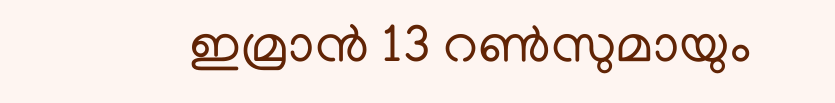ഇമ്രാന്‍ 13 റണ്‍സുമായും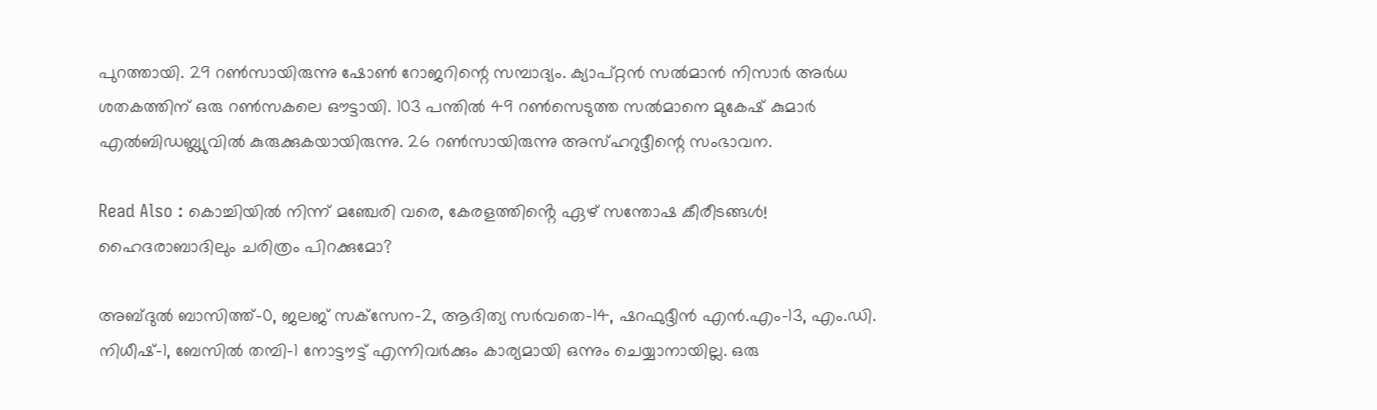പുറത്തായി. 29 റണ്‍സായിരുന്നു ഷോണ്‍ റോജറിന്റെ സമ്പാദ്യം. ക്യാപ്റ്റന്‍ സല്‍മാന്‍ നിസാര്‍ അര്‍ധ ശതകത്തിന് ഒരു റണ്‍സകലെ ഔട്ടായി. 103 പന്തില്‍ 49 റണ്‍സെടുത്ത സല്‍മാനെ മുകേഷ് കുമാര്‍ എല്‍ബിഡബ്ല്യുവില്‍ കുരുക്കുകയായിരുന്നു. 26 റണ്‍സായിരുന്നു അസ്ഹറുദ്ദീന്റെ സംഭാവന.

Read Also : കൊച്ചിയിൽ നിന്ന് മഞ്ചേരി വരെ, കേരളത്തിൻ്റെ ഏഴ് സന്തോഷ കീരീടങ്ങൾ! ഹൈദരാബാദിലും ചരിത്രം പിറക്കുമോ?

അബ്ദുല്‍ ബാസിത്ത്-0, ജലജ് സക്‌സേന-2, ആദിത്യ സര്‍വതെ-14, ഷറഫുദ്ദീന്‍ എന്‍.എം-13, എം.ഡി. നിധീഷ്-1, ബേസില്‍ തമ്പി-1 നോട്ടൗട്ട് എന്നിവര്‍ക്കും കാര്യമായി ഒന്നും ചെയ്യാനായില്ല. ഒരു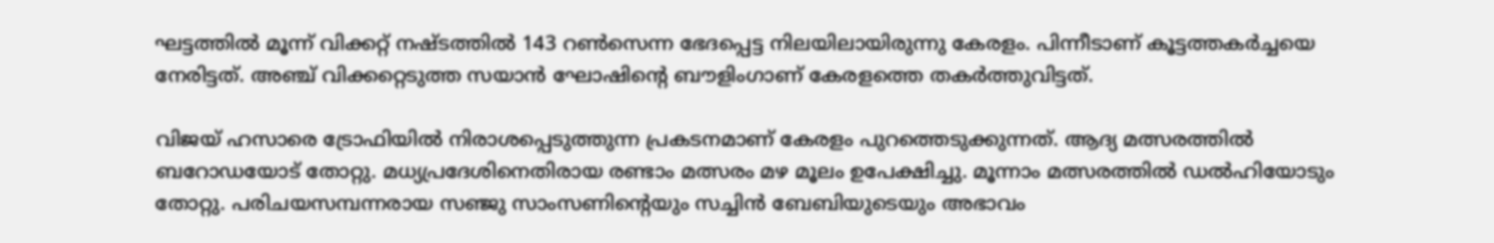ഘട്ടത്തില്‍ മൂന്ന് വിക്കറ്റ് നഷ്ടത്തില്‍ 143 റണ്‍സെന്ന ഭേദപ്പെട്ട നിലയിലായിരുന്നു കേരളം. പിന്നീടാണ് കൂട്ടത്തകര്‍ച്ചയെ നേരിട്ടത്. അഞ്ച് വിക്കറ്റെടുത്ത സയാന്‍ ഘോഷിന്റെ ബൗളിംഗാണ് കേരളത്തെ തകര്‍ത്തുവിട്ടത്.

വിജയ് ഹസാരെ ട്രോഫിയില്‍ നിരാശപ്പെടുത്തുന്ന പ്രകടനമാണ് കേരളം പുറത്തെടുക്കുന്നത്. ആദ്യ മത്സരത്തില്‍ ബറോഡയോട് തോറ്റു. മധ്യപ്രദേശിനെതിരായ രണ്ടാം മത്സരം മഴ മൂലം ഉപേക്ഷിച്ചു. മൂന്നാം മത്സരത്തില്‍ ഡല്‍ഹിയോടും തോറ്റു. പരിചയസമ്പന്നരായ സഞ്ജു സാംസണിന്റെയും സച്ചിന്‍ ബേബിയുടെയും അഭാവം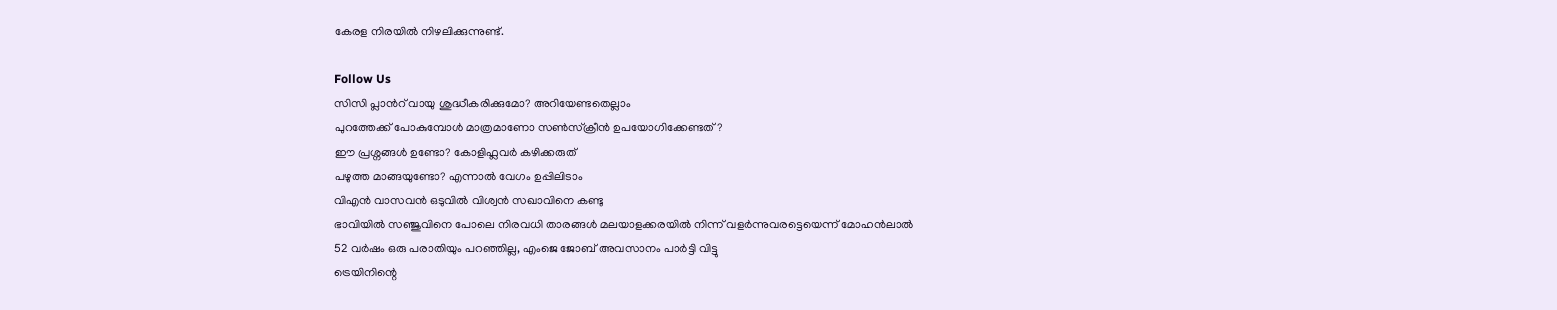കേരള നിരയില്‍ നിഴലിക്കുന്നുണ്ട്.

Follow Us
സിസി പ്ലാന്‍റ് വായു ശുദ്ധീകരിക്കുമോ? അറിയേണ്ടതെല്ലാം
പുറത്തേക്ക് പോകുമ്പോള്‍ മാത്രമാണോ സണ്‍സ്‌ക്രീന്‍ ഉപയോഗിക്കേണ്ടത്?
ഈ പ്രശ്നങ്ങൾ ഉണ്ടോ? കോളിഫ്ലവർ കഴിക്കരുത്
പഴുത്ത മാങ്ങയുണ്ടോ? എന്നാല്‍ വേഗം ഉപ്പിലിടാം
വിഎൻ വാസവൻ ഒടുവിൽ വിശ്വൻ സഖാവിനെ കണ്ടു
ഭാവിയില്‍ സഞ്ജുവിനെ പോലെ നിരവധി താരങ്ങള്‍ മലയാളക്കരയില്‍ നിന്ന്‌ വളര്‍ന്നുവരട്ടെയെന്ന് മോഹന്‍ലാല്‍
52 വർഷം ഒരു പരാതിയും പറഞ്ഞില്ല, എംജെ ജോബ് അവസാനം പാർട്ടി വിട്ടു
ട്രെയിനിന്റെ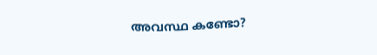അവസ്ഥ കണ്ടോ?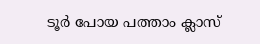ടൂര്‍ പോയ പത്താം ക്ലാസ്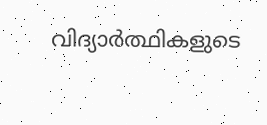വിദ്യാര്‍ത്ഥികളുടെ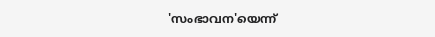'സംഭാവന'യെന്ന്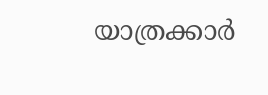യാത്രക്കാര്‍